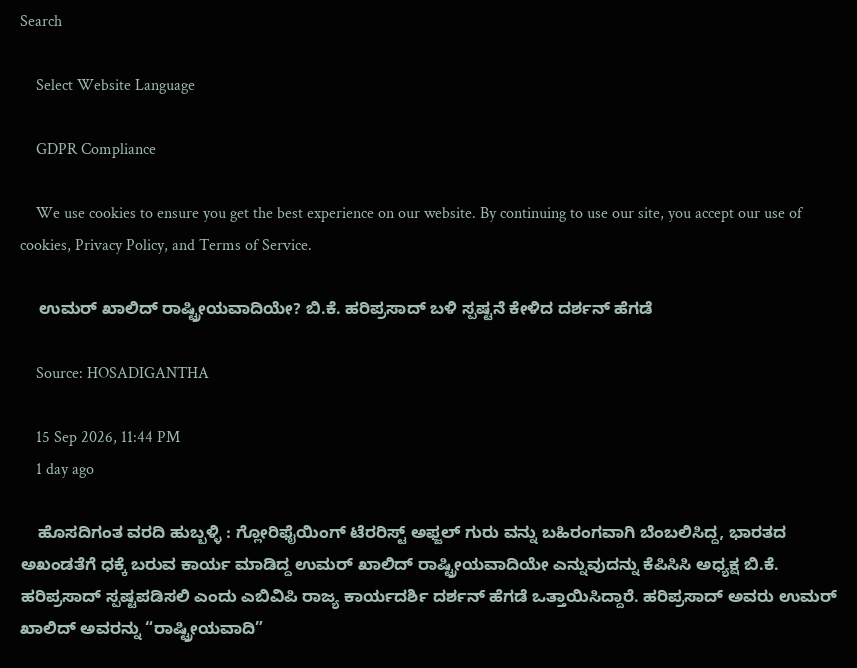Search

    Select Website Language

    GDPR Compliance

    We use cookies to ensure you get the best experience on our website. By continuing to use our site, you accept our use of cookies, Privacy Policy, and Terms of Service.

    ಉಮರ್ ಖಾಲಿದ್ ರಾಷ್ಟ್ರೀಯವಾದಿಯೇ? ಬಿ.ಕೆ. ಹರಿಪ್ರಸಾದ್‌ ಬಳಿ ಸ್ಪಷ್ಟನೆ ಕೇಳಿದ ದರ್ಶನ್ ಹೆಗಡೆ

    Source: HOSADIGANTHA

    15 Sep 2026, 11:44 PM
    1 day ago

    ಹೊಸದಿಗಂತ ವರದಿ ಹುಬ್ಬಳ್ಳಿ : ಗ್ಲೋರಿಫೈಯಿಂಗ್ ಟೆರರಿಸ್ಟ್ ಅಫ್ಜಲ್ ಗುರು ವನ್ನು ಬಹಿರಂಗವಾಗಿ ಬೆಂಬಲಿಸಿದ್ದ, ಭಾರತದ ಅಖಂಡತೆಗೆ ಧಕ್ಕೆ ಬರುವ ಕಾರ್ಯ ಮಾಡಿದ್ದ ಉಮರ್ ಖಾಲಿದ್ ರಾಷ್ಟ್ರೀಯವಾದಿಯೇ ಎನ್ನುವುದನ್ನು ಕೆಪಿಸಿಸಿ ಅಧ್ಯಕ್ಷ ಬಿ.ಕೆ. ಹರಿಪ್ರಸಾದ್ ಸ್ಪಷ್ಟಪಡಿಸಲಿ ಎಂದು ಎಬಿವಿಪಿ ರಾಜ್ಯ ಕಾರ್ಯದರ್ಶಿ ದರ್ಶನ್ ಹೆಗಡೆ ಒತ್ತಾಯಿಸಿದ್ದಾರೆ. ಹರಿಪ್ರಸಾದ್ ಅವರು ಉಮರ್ ಖಾಲಿದ್ ಅವರನ್ನು “ರಾಷ್ಟ್ರೀಯವಾದಿ”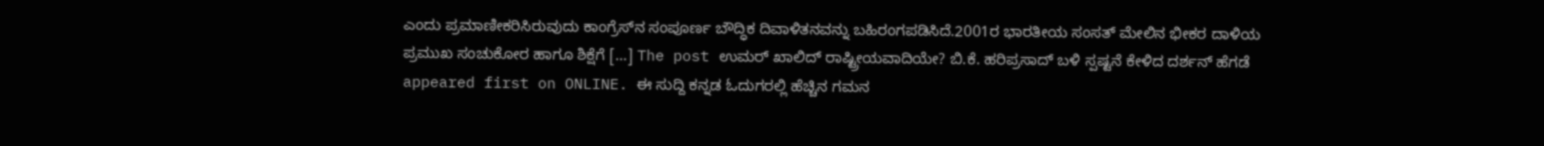ಎಂದು ಪ್ರಮಾಣೀಕರಿಸಿರುವುದು ಕಾಂಗ್ರೆಸ್‌ನ ಸಂಪೂರ್ಣ ಬೌದ್ಧಿಕ ದಿವಾಳಿತನವನ್ನು ಬಹಿರಂಗಪಡಿಸಿದೆ.2001ರ ಭಾರತೀಯ ಸಂಸತ್ ಮೇಲಿನ ಭೀಕರ ದಾಳಿಯ ಪ್ರಮುಖ ಸಂಚುಕೋರ ಹಾಗೂ ಶಿಕ್ಷೆಗೆ […] The post ಉಮರ್ ಖಾಲಿದ್ ರಾಷ್ಟ್ರೀಯವಾದಿಯೇ? ಬಿ.ಕೆ. ಹರಿಪ್ರಸಾದ್‌ ಬಳಿ ಸ್ಪಷ್ಟನೆ ಕೇಳಿದ ದರ್ಶನ್ ಹೆಗಡೆ appeared first on ONLINE. ಈ ಸುದ್ದಿ ಕನ್ನಡ ಓದುಗರಲ್ಲಿ ಹೆಚ್ಚಿನ ಗಮನ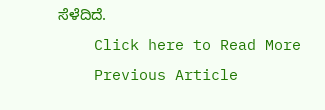ಸೆಳೆದಿದೆ.
    Click here to Read More
    Previous Article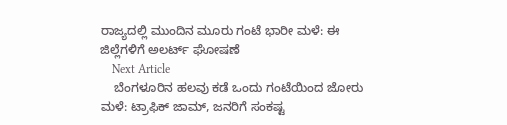ರಾಜ್ಯದಲ್ಲಿ ಮುಂದಿನ ಮೂರು ಗಂಟೆ ಭಾರೀ ಮಳೆ: ಈ ಜಿಲ್ಲೆಗಳಿಗೆ ಅಲರ್ಟ್‌ ಘೋಷಣೆ
    Next Article
    ಬೆಂಗಳೂರಿನ ಹಲವು ಕಡೆ ಒಂದು ಗಂಟೆಯಿಂದ ಜೋರು ಮಳೆ: ಟ್ರಾಫಿಕ್‌ ಜಾಮ್‌, ಜನರಿಗೆ ಸಂಕಷ್ಟ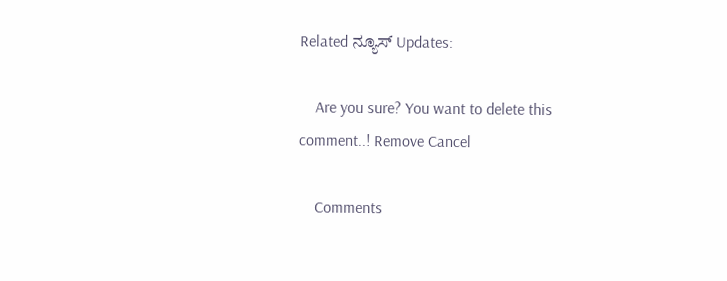Related ನ್ಯೂಸ್ Updates:

    Are you sure? You want to delete this comment..! Remove Cancel

    Comments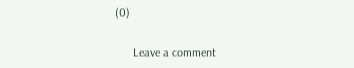(0)

      Leave a comment